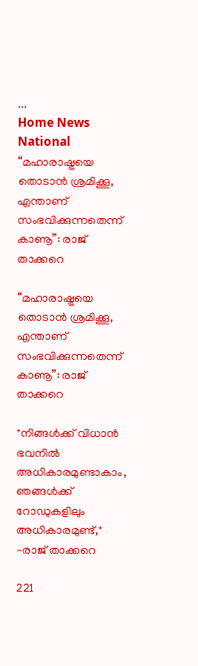...
Home News National “മഹാരാഷ്ട്രയെ തൊടാൻ ശ്രമിക്കൂ, എന്താണ് സംഭവിക്കുന്നതെന്ന് കാണൂ”: രാജ് താക്കറെ

“മഹാരാഷ്ട്രയെ തൊടാൻ ശ്രമിക്കൂ, എന്താണ് സംഭവിക്കുന്നതെന്ന് കാണൂ”: രാജ് താക്കറെ

"നിങ്ങൾക്ക് വിധാൻ ഭവനിൽ അധികാരമുണ്ടാകാം, ഞങ്ങൾക്ക് റോഡുകളിലും അധികാരമുണ്ട്," -രാജ് താക്കറെ

221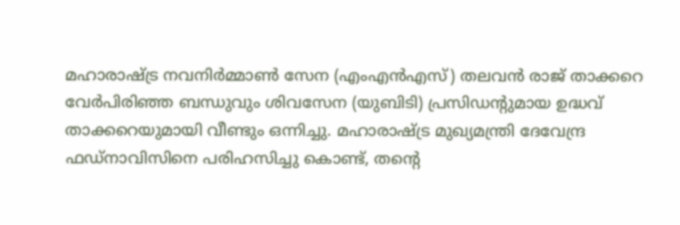മഹാരാഷ്ട്ര നവനിർമ്മാൺ സേന (എംഎൻഎസ്) തലവൻ രാജ് താക്കറെ വേർപിരിഞ്ഞ ബന്ധുവും ശിവസേന (യുബിടി) പ്രസിഡന്റുമായ ഉദ്ധവ് താക്കറെയുമായി വീണ്ടും ഒന്നിച്ചു. മഹാരാഷ്ട്ര മുഖ്യമന്ത്രി ദേവേന്ദ്ര ഫഡ്‌നാവിസിനെ പരിഹസിച്ചു കൊണ്ട്, തൻ്റെ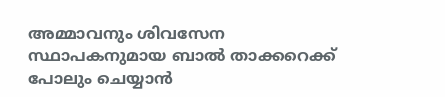അമ്മാവനും ശിവസേന സ്ഥാപകനുമായ ബാൽ താക്കറെക്ക് പോലും ചെയ്യാൻ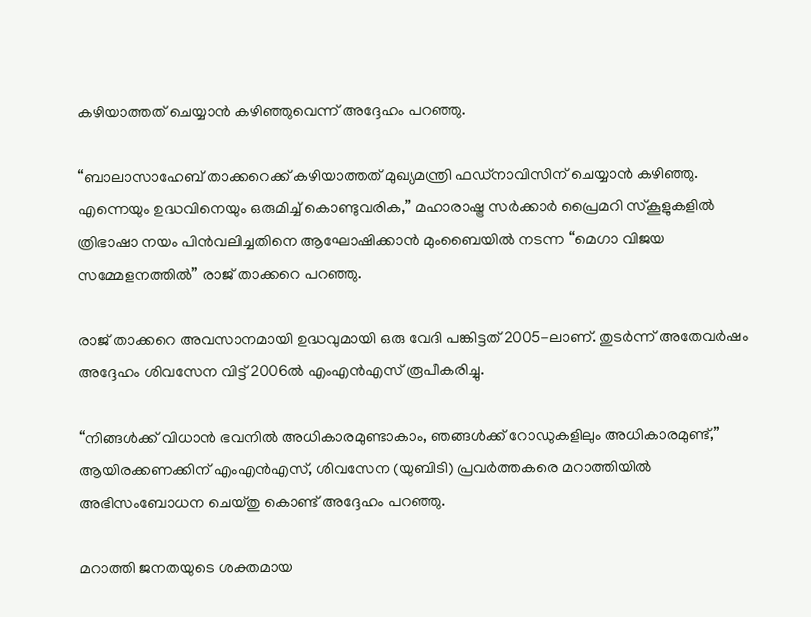കഴിയാത്തത് ചെയ്യാൻ കഴിഞ്ഞുവെന്ന് അദ്ദേഹം പറഞ്ഞു.

“ബാലാസാഹേബ് താക്കറെക്ക് കഴിയാത്തത് മുഖ്യമന്ത്രി ഫഡ്‌നാവിസിന് ചെയ്യാൻ കഴിഞ്ഞു. എന്നെയും ഉദ്ധവിനെയും ഒരുമിച്ച് കൊണ്ടുവരിക,” മഹാരാഷ്ട്ര സർക്കാർ പ്രൈമറി സ്‌കൂളുകളിൽ ത്രിഭാഷാ നയം പിൻവലിച്ചതിനെ ആഘോഷിക്കാൻ മുംബൈയിൽ നടന്ന “മെഗാ വിജയ സമ്മേളനത്തിൽ” രാജ് താക്കറെ പറഞ്ഞു.

രാജ് താക്കറെ അവസാനമായി ഉദ്ധവുമായി ഒരു വേദി പങ്കിട്ടത് 2005-ലാണ്. തുടർന്ന് അതേവർഷം അദ്ദേഹം ശിവസേന വിട്ട് 2006ൽ എംഎൻഎസ് രൂപീകരിച്ചു.

“നിങ്ങൾക്ക് വിധാൻ ഭവനിൽ അധികാരമുണ്ടാകാം, ഞങ്ങൾക്ക് റോഡുകളിലും അധികാരമുണ്ട്,” ആയിരക്കണക്കിന് എംഎൻഎസ്, ശിവസേന (യുബിടി) പ്രവർത്തകരെ മറാത്തിയിൽ അഭിസംബോധന ചെയ്‌തു കൊണ്ട് അദ്ദേഹം പറഞ്ഞു.

മറാത്തി ജനതയുടെ ശക്തമായ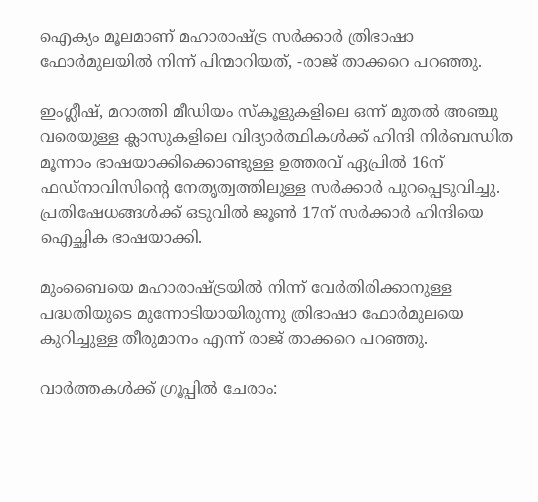ഐക്യം മൂലമാണ് മഹാരാഷ്ട്ര സർക്കാർ ത്രിഭാഷാ ഫോർമുലയിൽ നിന്ന് പിന്മാറിയത്, -രാജ് താക്കറെ പറഞ്ഞു.

ഇംഗ്ലീഷ്, മറാത്തി മീഡിയം സ്‌കൂളുകളിലെ ഒന്ന് മുതൽ അഞ്ചു വരെയുള്ള ക്ലാസുകളിലെ വിദ്യാർത്ഥികൾക്ക് ഹിന്ദി നിർബന്ധിത മൂന്നാം ഭാഷയാക്കിക്കൊണ്ടുള്ള ഉത്തരവ് ഏപ്രിൽ 16ന് ഫഡ്‌നാവിസിൻ്റെ നേതൃത്വത്തിലുള്ള സർക്കാർ പുറപ്പെടുവിച്ചു. പ്രതിഷേധങ്ങൾക്ക് ഒടുവിൽ ജൂൺ 17ന് സർക്കാർ ഹിന്ദിയെ ഐച്ഛിക ഭാഷയാക്കി.

മുംബൈയെ മഹാരാഷ്ട്രയിൽ നിന്ന് വേർതിരിക്കാനുള്ള പദ്ധതിയുടെ മുന്നോടിയായിരുന്നു ത്രിഭാഷാ ഫോർമുലയെ കുറിച്ചുള്ള തീരുമാനം എന്ന് രാജ് താക്കറെ പറഞ്ഞു.

വാർത്തകൾക്ക് ഗ്രൂപ്പിൽ ചേരാം: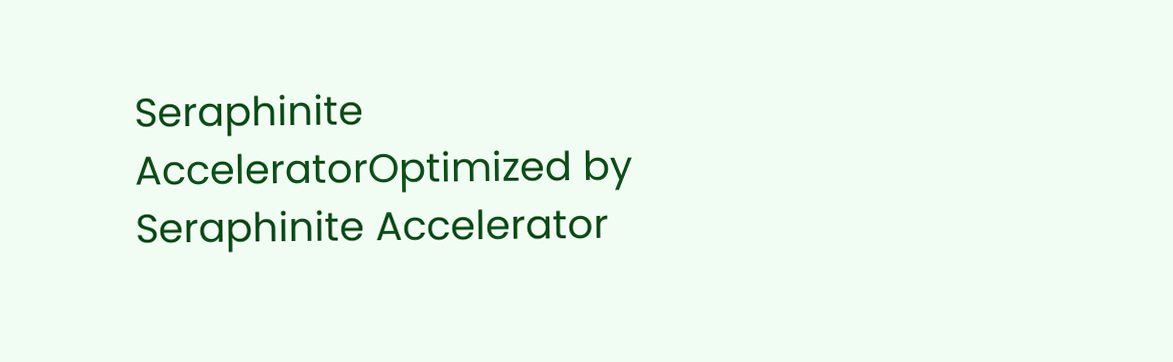Seraphinite AcceleratorOptimized by Seraphinite Accelerator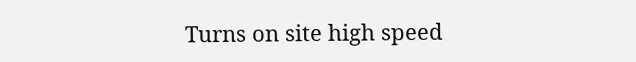Turns on site high speed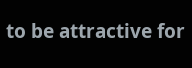to be attractive for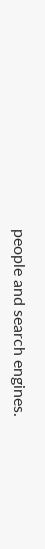people and search engines.